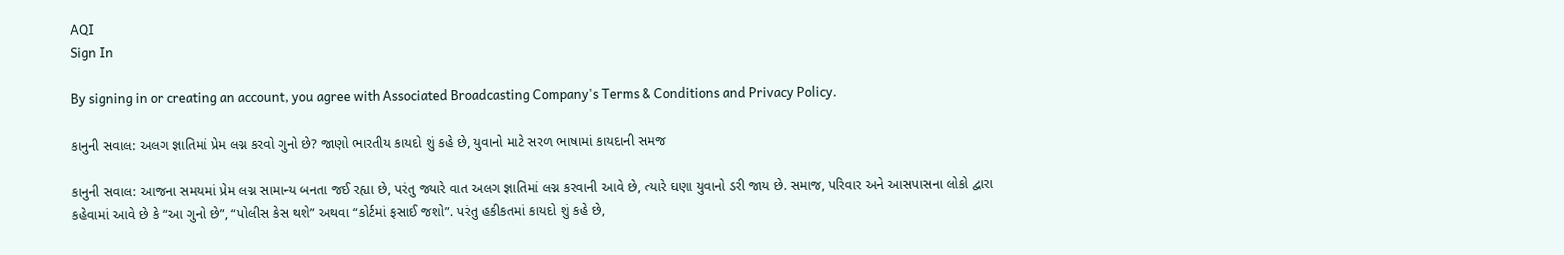AQI
Sign In

By signing in or creating an account, you agree with Associated Broadcasting Company's Terms & Conditions and Privacy Policy.

કાનુની સવાલ: અલગ જ્ઞાતિમાં પ્રેમ લગ્ન કરવો ગુનો છે? જાણો ભારતીય કાયદો શું કહે છે, યુવાનો માટે સરળ ભાષામાં કાયદાની સમજ

કાનુની સવાલ: આજના સમયમાં પ્રેમ લગ્ન સામાન્ય બનતા જઈ રહ્યા છે, પરંતુ જ્યારે વાત અલગ જ્ઞાતિમાં લગ્ન કરવાની આવે છે, ત્યારે ઘણા યુવાનો ડરી જાય છે. સમાજ, પરિવાર અને આસપાસના લોકો દ્વારા કહેવામાં આવે છે કે “આ ગુનો છે”, “પોલીસ કેસ થશે” અથવા “કોર્ટમાં ફસાઈ જશો”. પરંતુ હકીકતમાં કાયદો શું કહે છે,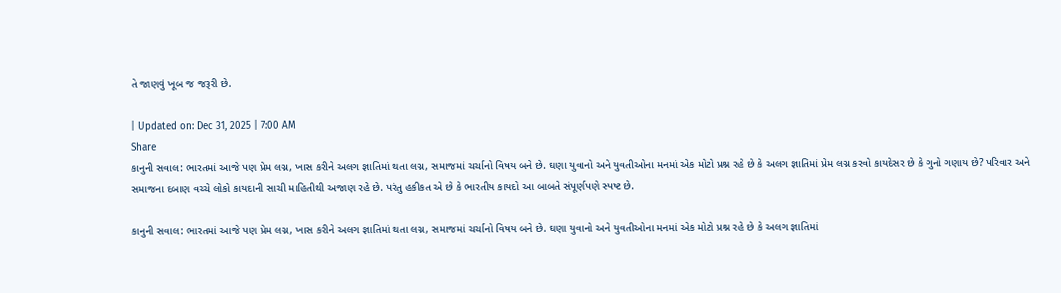તે જાણવું ખૂબ જ જરૂરી છે.

| Updated on: Dec 31, 2025 | 7:00 AM
Share
કાનુની સવાલ: ભારતમાં આજે પણ પ્રેમ લગ્ન, ખાસ કરીને અલગ જ્ઞાતિમાં થતા લગ્ન, સમાજમાં ચર્ચાનો વિષય બને છે. ઘણા યુવાનો અને યુવતીઓના મનમાં એક મોટો પ્રશ્ન રહે છે કે અલગ જ્ઞાતિમાં પ્રેમ લગ્ન કરવો કાયદેસર છે કે ગુનો ગણાય છે? પરિવાર અને સમાજના દબાણ વચ્ચે લોકો કાયદાની સાચી માહિતીથી અજાણ રહે છે. પરંતુ હકીકત એ છે કે ભારતીય કાયદો આ બાબતે સંપૂર્ણપણે સ્પષ્ટ છે.

કાનુની સવાલ: ભારતમાં આજે પણ પ્રેમ લગ્ન, ખાસ કરીને અલગ જ્ઞાતિમાં થતા લગ્ન, સમાજમાં ચર્ચાનો વિષય બને છે. ઘણા યુવાનો અને યુવતીઓના મનમાં એક મોટો પ્રશ્ન રહે છે કે અલગ જ્ઞાતિમાં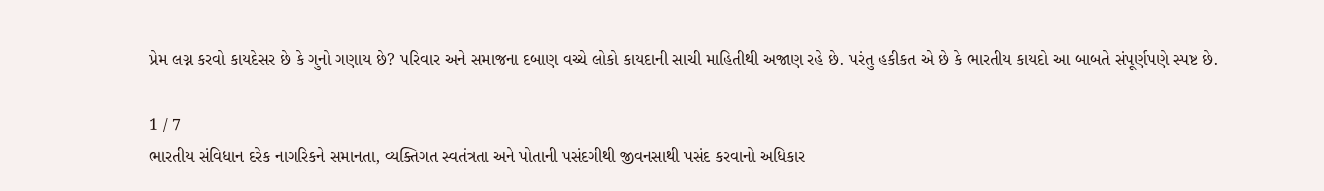પ્રેમ લગ્ન કરવો કાયદેસર છે કે ગુનો ગણાય છે? પરિવાર અને સમાજના દબાણ વચ્ચે લોકો કાયદાની સાચી માહિતીથી અજાણ રહે છે. પરંતુ હકીકત એ છે કે ભારતીય કાયદો આ બાબતે સંપૂર્ણપણે સ્પષ્ટ છે.

1 / 7
ભારતીય સંવિધાન દરેક નાગરિકને સમાનતા, વ્યક્તિગત સ્વતંત્રતા અને પોતાની પસંદગીથી જીવનસાથી પસંદ કરવાનો અધિકાર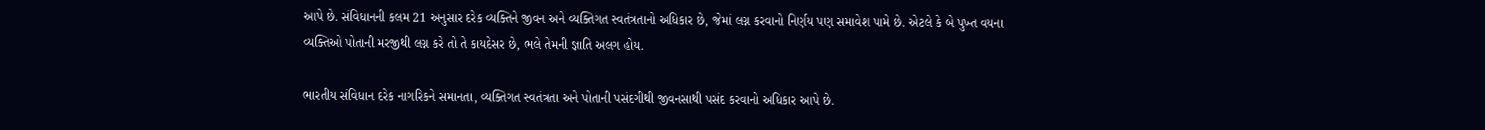આપે છે. સંવિધાનની કલમ 21 અનુસાર દરેક વ્યક્તિને જીવન અને વ્યક્તિગત સ્વતંત્રતાનો અધિકાર છે, જેમાં લગ્ન કરવાનો નિર્ણય પણ સમાવેશ પામે છે. એટલે કે બે પુખ્ત વયના વ્યક્તિઓ પોતાની મરજીથી લગ્ન કરે તો તે કાયદેસર છે, ભલે તેમની જ્ઞાતિ અલગ હોય.

ભારતીય સંવિધાન દરેક નાગરિકને સમાનતા, વ્યક્તિગત સ્વતંત્રતા અને પોતાની પસંદગીથી જીવનસાથી પસંદ કરવાનો અધિકાર આપે છે.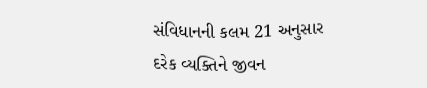સંવિધાનની કલમ 21 અનુસાર દરેક વ્યક્તિને જીવન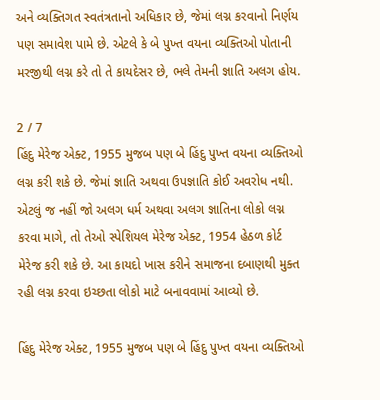અને વ્યક્તિગત સ્વતંત્રતાનો અધિકાર છે, જેમાં લગ્ન કરવાનો નિર્ણય પણ સમાવેશ પામે છે. એટલે કે બે પુખ્ત વયના વ્યક્તિઓ પોતાની મરજીથી લગ્ન કરે તો તે કાયદેસર છે, ભલે તેમની જ્ઞાતિ અલગ હોય.

2 / 7
હિંદુ મેરેજ એક્ટ, 1955 મુજબ પણ બે હિંદુ પુખ્ત વયના વ્યક્તિઓ લગ્ન કરી શકે છે. જેમાં જ્ઞાતિ અથવા ઉપજ્ઞાતિ કોઈ અવરોધ નથી. એટલું જ નહીં જો અલગ ધર્મ અથવા અલગ જ્ઞાતિના લોકો લગ્ન કરવા માગે, તો તેઓ સ્પેશિયલ મેરેજ એક્ટ, 1954 હેઠળ કોર્ટ મેરેજ કરી શકે છે. આ કાયદો ખાસ કરીને સમાજના દબાણથી મુક્ત રહી લગ્ન કરવા ઇચ્છતા લોકો માટે બનાવવામાં આવ્યો છે.

હિંદુ મેરેજ એક્ટ, 1955 મુજબ પણ બે હિંદુ પુખ્ત વયના વ્યક્તિઓ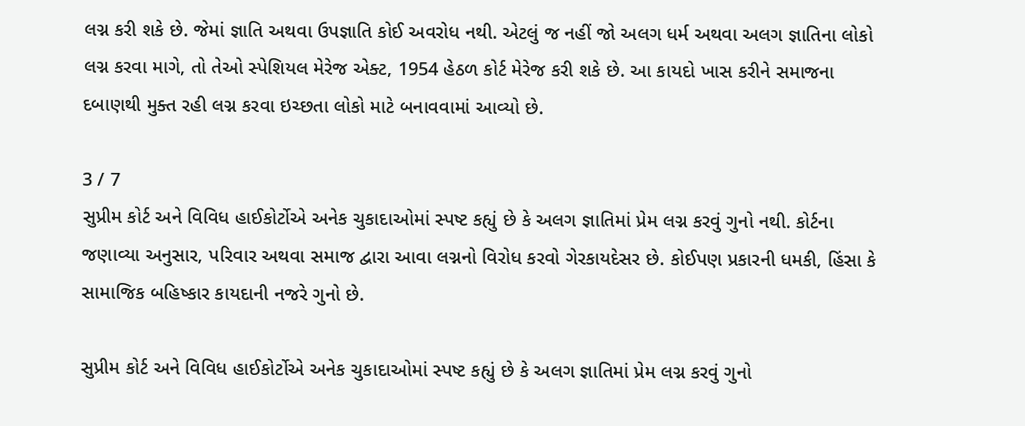લગ્ન કરી શકે છે. જેમાં જ્ઞાતિ અથવા ઉપજ્ઞાતિ કોઈ અવરોધ નથી. એટલું જ નહીં જો અલગ ધર્મ અથવા અલગ જ્ઞાતિના લોકો લગ્ન કરવા માગે, તો તેઓ સ્પેશિયલ મેરેજ એક્ટ, 1954 હેઠળ કોર્ટ મેરેજ કરી શકે છે. આ કાયદો ખાસ કરીને સમાજના દબાણથી મુક્ત રહી લગ્ન કરવા ઇચ્છતા લોકો માટે બનાવવામાં આવ્યો છે.

3 / 7
સુપ્રીમ કોર્ટ અને વિવિધ હાઈકોર્ટોએ અનેક ચુકાદાઓમાં સ્પષ્ટ કહ્યું છે કે અલગ જ્ઞાતિમાં પ્રેમ લગ્ન કરવું ગુનો નથી. કોર્ટના જણાવ્યા અનુસાર, પરિવાર અથવા સમાજ દ્વારા આવા લગ્નનો વિરોધ કરવો ગેરકાયદેસર છે. કોઈપણ પ્રકારની ધમકી, હિંસા કે સામાજિક બહિષ્કાર કાયદાની નજરે ગુનો છે.

સુપ્રીમ કોર્ટ અને વિવિધ હાઈકોર્ટોએ અનેક ચુકાદાઓમાં સ્પષ્ટ કહ્યું છે કે અલગ જ્ઞાતિમાં પ્રેમ લગ્ન કરવું ગુનો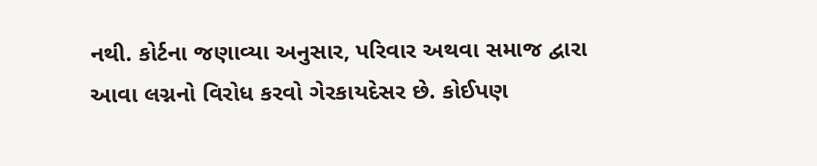નથી. કોર્ટના જણાવ્યા અનુસાર, પરિવાર અથવા સમાજ દ્વારા આવા લગ્નનો વિરોધ કરવો ગેરકાયદેસર છે. કોઈપણ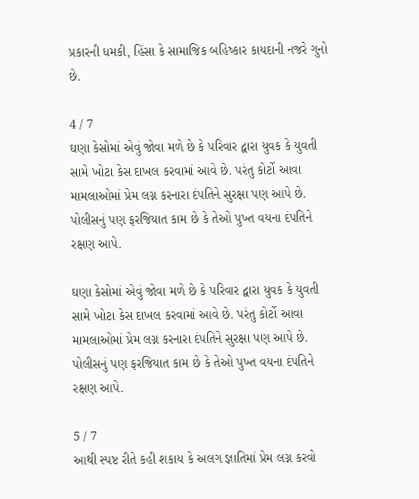પ્રકારની ધમકી, હિંસા કે સામાજિક બહિષ્કાર કાયદાની નજરે ગુનો છે.

4 / 7
ઘણા કેસોમાં એવું જોવા મળે છે કે પરિવાર દ્વારા યુવક કે યુવતી સામે ખોટા કેસ દાખલ કરવામાં આવે છે. પરંતુ કોર્ટો આવા મામલાઓમાં પ્રેમ લગ્ન કરનારા દંપતિને સુરક્ષા પણ આપે છે. પોલીસનું પણ ફરજિયાત કામ છે કે તેઓ પુખ્ત વયના દંપતિને રક્ષણ આપે.

ઘણા કેસોમાં એવું જોવા મળે છે કે પરિવાર દ્વારા યુવક કે યુવતી સામે ખોટા કેસ દાખલ કરવામાં આવે છે. પરંતુ કોર્ટો આવા મામલાઓમાં પ્રેમ લગ્ન કરનારા દંપતિને સુરક્ષા પણ આપે છે. પોલીસનું પણ ફરજિયાત કામ છે કે તેઓ પુખ્ત વયના દંપતિને રક્ષણ આપે.

5 / 7
આથી સ્પષ્ટ રીતે કહી શકાય કે અલગ જ્ઞાતિમાં પ્રેમ લગ્ન કરવો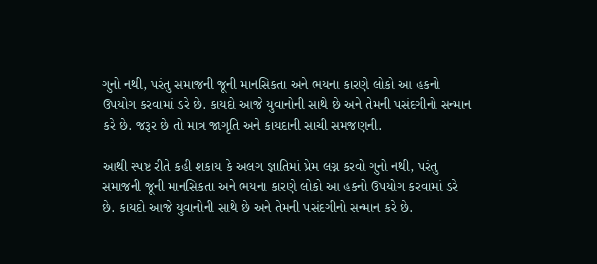ગુનો નથી, પરંતુ સમાજની જૂની માનસિકતા અને ભયના કારણે લોકો આ હકનો ઉપયોગ કરવામાં ડરે છે. કાયદો આજે યુવાનોની સાથે છે અને તેમની પસંદગીનો સન્માન કરે છે. જરૂર છે તો માત્ર જાગૃતિ અને કાયદાની સાચી સમજણની.

આથી સ્પષ્ટ રીતે કહી શકાય કે અલગ જ્ઞાતિમાં પ્રેમ લગ્ન કરવો ગુનો નથી, પરંતુ સમાજની જૂની માનસિકતા અને ભયના કારણે લોકો આ હકનો ઉપયોગ કરવામાં ડરે છે. કાયદો આજે યુવાનોની સાથે છે અને તેમની પસંદગીનો સન્માન કરે છે.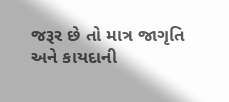જરૂર છે તો માત્ર જાગૃતિ અને કાયદાની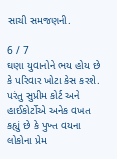સાચી સમજણની.

6 / 7
ઘણા યુવાનોને ભય હોય છે કે પરિવાર ખોટા કેસ કરશે. પરંતુ સુપ્રીમ કોર્ટ અને હાઈકોર્ટોએ અનેક વખત કહ્યું છે કે પુખ્ત વયના લોકોના પ્રેમ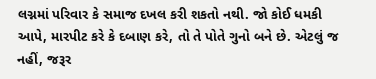લગ્નમાં પરિવાર કે સમાજ દખલ કરી શકતો નથી. જો કોઈ ધમકી આપે, મારપીટ કરે કે દબાણ કરે, તો તે પોતે ગુનો બને છે. એટલું જ નહીં, જરૂર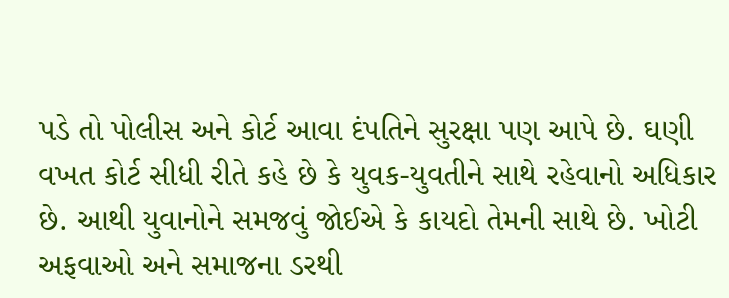પડે તો પોલીસ અને કોર્ટ આવા દંપતિને સુરક્ષા પણ આપે છે. ઘણી વખત કોર્ટ સીધી રીતે કહે છે કે યુવક-યુવતીને સાથે રહેવાનો અધિકાર છે. આથી યુવાનોને સમજવું જોઈએ કે કાયદો તેમની સાથે છે. ખોટી અફવાઓ અને સમાજના ડરથી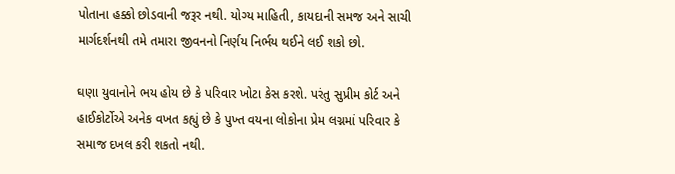પોતાના હક્કો છોડવાની જરૂર નથી. યોગ્ય માહિતી, કાયદાની સમજ અને સાચી માર્ગદર્શનથી તમે તમારા જીવનનો નિર્ણય નિર્ભય થઈને લઈ શકો છો.

ઘણા યુવાનોને ભય હોય છે કે પરિવાર ખોટા કેસ કરશે. પરંતુ સુપ્રીમ કોર્ટ અને હાઈકોર્ટોએ અનેક વખત કહ્યું છે કે પુખ્ત વયના લોકોના પ્રેમ લગ્નમાં પરિવાર કે સમાજ દખલ કરી શકતો નથી.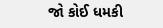જો કોઈ ધમકી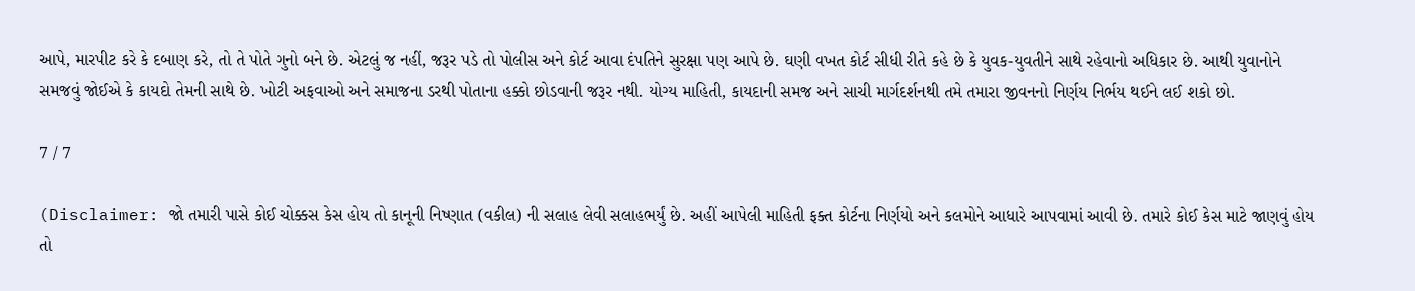આપે, મારપીટ કરે કે દબાણ કરે, તો તે પોતે ગુનો બને છે. એટલું જ નહીં, જરૂર પડે તો પોલીસ અને કોર્ટ આવા દંપતિને સુરક્ષા પણ આપે છે. ઘણી વખત કોર્ટ સીધી રીતે કહે છે કે યુવક-યુવતીને સાથે રહેવાનો અધિકાર છે. આથી યુવાનોને સમજવું જોઈએ કે કાયદો તેમની સાથે છે. ખોટી અફવાઓ અને સમાજના ડરથી પોતાના હક્કો છોડવાની જરૂર નથી. યોગ્ય માહિતી, કાયદાની સમજ અને સાચી માર્ગદર્શનથી તમે તમારા જીવનનો નિર્ણય નિર્ભય થઈને લઈ શકો છો.

7 / 7

(Disclaimer: જો તમારી પાસે કોઈ ચોક્કસ કેસ હોય તો કાનૂની નિષ્ણાત (વકીલ) ની સલાહ લેવી સલાહભર્યું છે. અહીં આપેલી માહિતી ફક્ત કોર્ટના નિર્ણયો અને કલમોને આધારે આપવામાં આવી છે. તમારે કોઈ કેસ માટે જાણવું હોય તો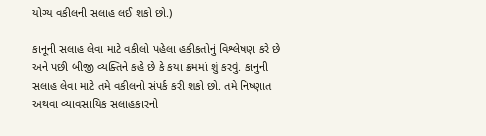યોગ્ય વકીલની સલાહ લઈ શકો છો.)

કાનૂની સલાહ લેવા માટે વકીલો પહેલા હકીકતોનું વિશ્લેષણ કરે છે અને પછી બીજી વ્યક્તિને કહે છે કે કયા ક્રમમાં શું કરવું. કાનુની સલાહ લેવા માટે તમે વકીલનો સંપર્ક કરી શકો છો. તમે નિષ્ણાત અથવા વ્યાવસાયિક સલાહકારનો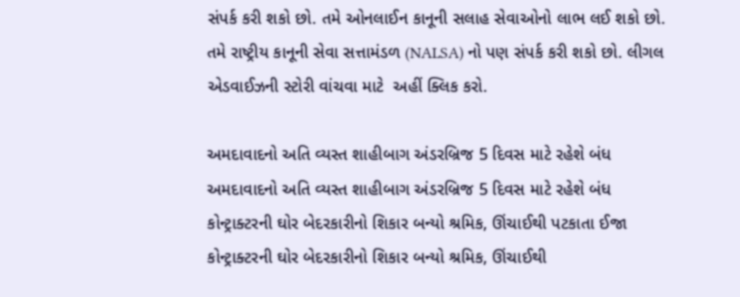સંપર્ક કરી શકો છો. તમે ઓનલાઈન કાનૂની સલાહ સેવાઓનો લાભ લઈ શકો છો. તમે રાષ્ટ્રીય કાનૂની સેવા સત્તામંડળ (NALSA) નો પણ સંપર્ક કરી શકો છો. લીગલ એડવાઈઝની સ્ટોરી વાંચવા માટે  અહીં ક્લિક કરો.

અમદાવાદનો અતિ વ્યસ્ત શાહીબાગ અંડરબ્રિજ 5 દિવસ માટે રહેશે બંધ
અમદાવાદનો અતિ વ્યસ્ત શાહીબાગ અંડરબ્રિજ 5 દિવસ માટે રહેશે બંધ
કોન્ટ્રાક્ટરની ઘોર બેદરકારીનો શિકાર બન્યો શ્રમિક, ઊંચાઈથી પટકાતા ઈજા
કોન્ટ્રાક્ટરની ઘોર બેદરકારીનો શિકાર બન્યો શ્રમિક, ઊંચાઈથી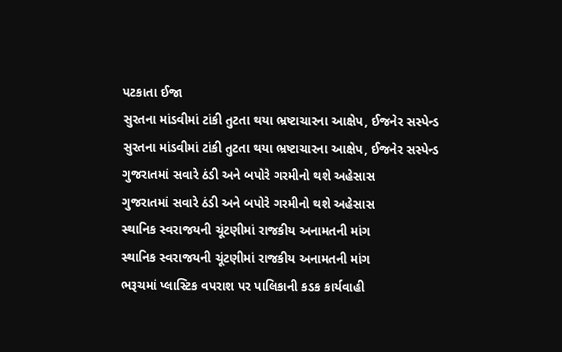પટકાતા ઈજા
સુરતના માંડવીમાં ટાંકી તુટતા થયા ભ્રષ્ટાચારના આક્ષેપ, ઈજનેર સસ્પેન્ડ
સુરતના માંડવીમાં ટાંકી તુટતા થયા ભ્રષ્ટાચારના આક્ષેપ, ઈજનેર સસ્પેન્ડ
ગુજરાતમાં સવારે ઠંડી અને બપોરે ગરમીનો થશે અહેસાસ
ગુજરાતમાં સવારે ઠંડી અને બપોરે ગરમીનો થશે અહેસાસ
સ્થાનિક સ્વરાજયની ચૂંટણીમાં રાજકીય અનામતની માંગ
સ્થાનિક સ્વરાજયની ચૂંટણીમાં રાજકીય અનામતની માંગ
ભરૂચમાં પ્લાસ્ટિક વપરાશ પર પાલિકાની કડક કાર્યવાહી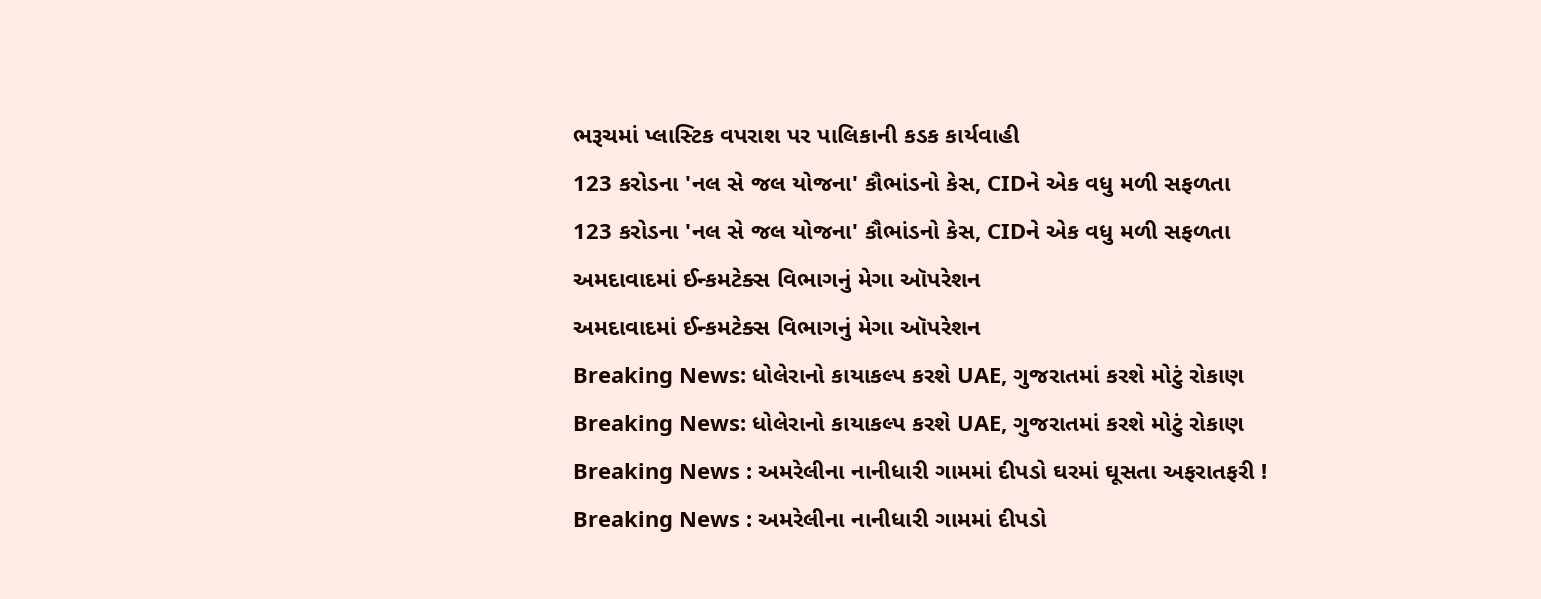ભરૂચમાં પ્લાસ્ટિક વપરાશ પર પાલિકાની કડક કાર્યવાહી
123 કરોડના 'નલ સે જલ યોજના' કૌભાંડનો કેસ, CIDને એક વધુ મળી સફળતા
123 કરોડના 'નલ સે જલ યોજના' કૌભાંડનો કેસ, CIDને એક વધુ મળી સફળતા
અમદાવાદમાં ઈન્કમટેક્સ વિભાગનું મેગા ઑપરેશન
અમદાવાદમાં ઈન્કમટેક્સ વિભાગનું મેગા ઑપરેશન
Breaking News: ધોલેરાનો કાયાકલ્પ કરશે UAE, ગુજરાતમાં કરશે મોટું રોકાણ
Breaking News: ધોલેરાનો કાયાકલ્પ કરશે UAE, ગુજરાતમાં કરશે મોટું રોકાણ
Breaking News : અમરેલીના નાનીધારી ગામમાં દીપડો ઘરમાં ઘૂસતા અફરાતફરી !
Breaking News : અમરેલીના નાનીધારી ગામમાં દીપડો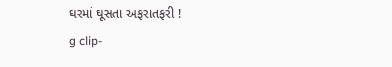ઘરમાં ઘૂસતા અફરાતફરી !
g clip-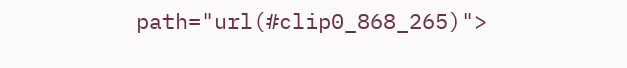path="url(#clip0_868_265)">